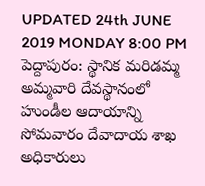UPDATED 24th JUNE 2019 MONDAY 8:00 PM
పెద్దాపురం: స్థానిక మరిడమ్మ అమ్మవారి దేవస్థానంలో హుండీల ఆదాయాన్ని సోమవారం దేవాదాయ శాఖ అధికారులు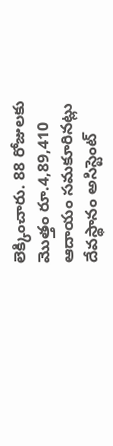లెక్కించారు. 88 రోజులకు మొత్తం రూ.4,89,410 ఆదాయం సమకూరినట్లు దేవస్థానం అసిస్టెంట్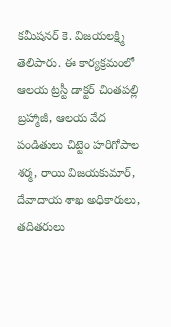కమీషనర్ కె. విజయలక్ష్మి తెలిపారు. ఈ కార్యక్రమంలో ఆలయ ట్రస్టీ డాక్టర్ చింతపల్లి బ్రహ్మాజీ, ఆలయ వేద పండితులు చిట్టెం హరిగోపాల శర్మ, రాయి విజయకుమార్, దేవాదాయ శాఖ అధికారులు, తదితరులు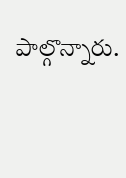పాల్గొన్నారు.